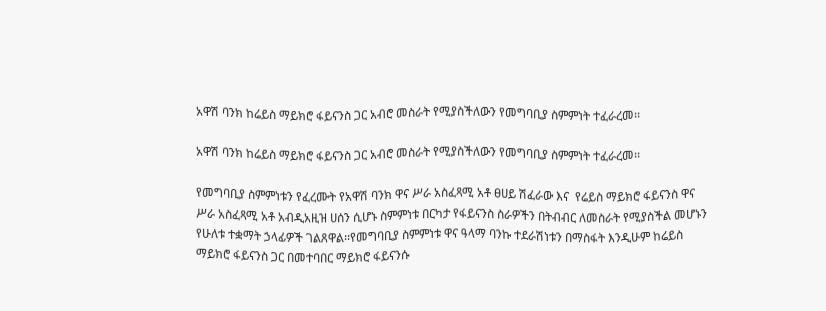አዋሽ ባንክ ከሬይስ ማይክሮ ፋይናንስ ጋር አብሮ መስራት የሚያስችለውን የመግባቢያ ስምምነት ተፈራረመ፡፡

አዋሽ ባንክ ከሬይስ ማይክሮ ፋይናንስ ጋር አብሮ መስራት የሚያስችለውን የመግባቢያ ስምምነት ተፈራረመ፡፡

የመግባቢያ ስምምነቱን የፈረሙት የአዋሽ ባንክ ዋና ሥራ አስፈጻሚ አቶ ፀሀይ ሽፈራው እና  የሬይስ ማይክሮ ፋይናንስ ዋና ሥራ አስፈጻሚ አቶ አብዲአዚዝ ሀሰን ሲሆኑ ስምምነቱ በርካታ የፋይናንስ ስራዎችን በትብብር ለመስራት የሚያስችል መሆኑን የሁለቱ ተቋማት ኃላፊዎች ገልጸዋል፡፡የመግባቢያ ስምምነቱ ዋና ዓላማ ባንኩ ተደራሽነቱን በማስፋት እንዲሁም ከሬይስ ማይክሮ ፋይናንስ ጋር በመተባበር ማይክሮ ፋይናንሱ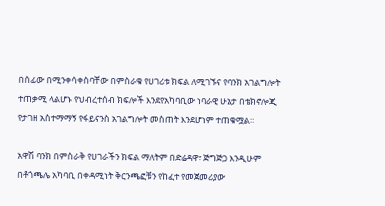በሰፊው በሚንቀሳቀስባቸው በምስራቁ የሀገሪቱ ክፍል ለሚገኙና የባንክ አገልግሎት ተጠቃሚ ላልሆኑ የህብረተሰብ ክፍሎች እንደየአካባቢው ነባራዊ ሁኔታ በቴክኖሎጂ የታገዘ አስተማማኝ የፋይናንስ አገልግሎት መስጠት እንደሆነም ተጠቁሟል።

አዋሽ ባንክ በምስራቅ የሀገራችን ክፍል ማለትም በድሬዳዋ፣ ጅግጅጋ እንዲሁም በቶጎጫሌ አካባቢ በቀዳሚነት ቅርንጫፎቹን የከፈተ የመጀመሪያው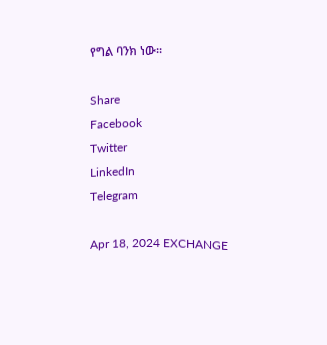የግል ባንክ ነው፡፡

Share
Facebook
Twitter
LinkedIn
Telegram

Apr 18, 2024 EXCHANGE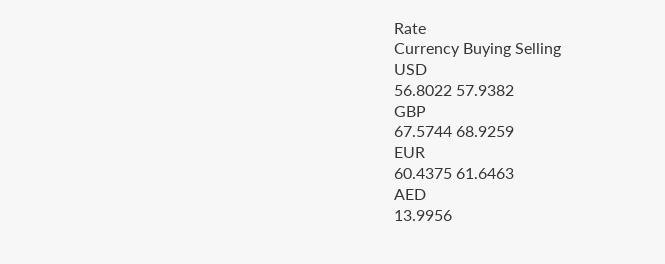Rate
Currency Buying Selling
USD
56.8022 57.9382
GBP
67.5744 68.9259
EUR
60.4375 61.6463
AED
13.9956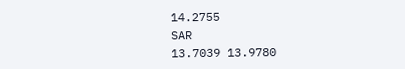14.2755
SAR
13.7039 13.9780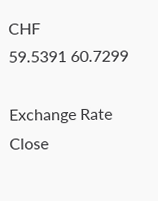CHF
59.5391 60.7299

Exchange Rate
Close